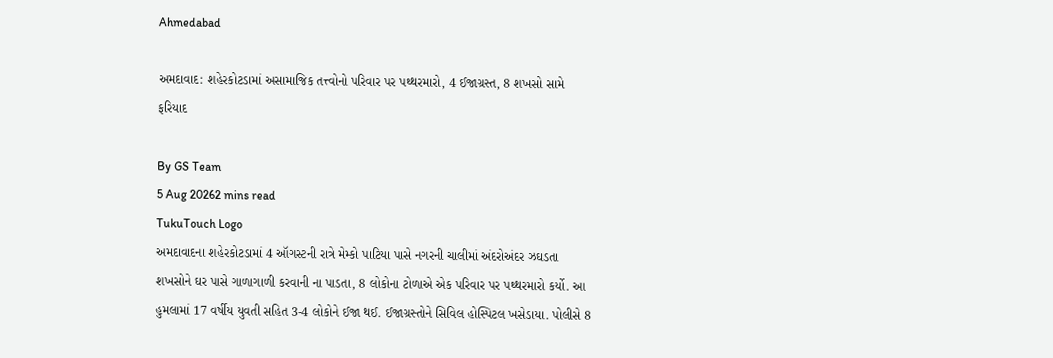Ahmedabad

અમદાવાદ: શહેરકોટડામાં અસામાજિક તત્ત્વોનો પરિવાર પર પથ્થરમારો, 4 ઈજાગ્રસ્ત, 8 શખસો સામે ફરિયાદ

By GS Team
5 Aug 20262 mins read
TukuTouch Logo
અમદાવાદના શહેરકોટડામાં 4 ઑગસ્ટની રાત્રે મેમ્કો પાટિયા પાસે નગરની ચાલીમાં અંદરોઅંદર ઝઘડતા શખસોને ઘર પાસે ગાળાગાળી કરવાની ના પાડતા, 8 લોકોના ટોળાએ એક પરિવાર પર પથ્થરમારો કર્યો. આ હુમલામાં 17 વર્ષીય યુવતી સહિત 3-4 લોકોને ઈજા થઈ. ઈજાગ્રસ્તોને સિવિલ હોસ્પિટલ ખસેડાયા. પોલીસે 8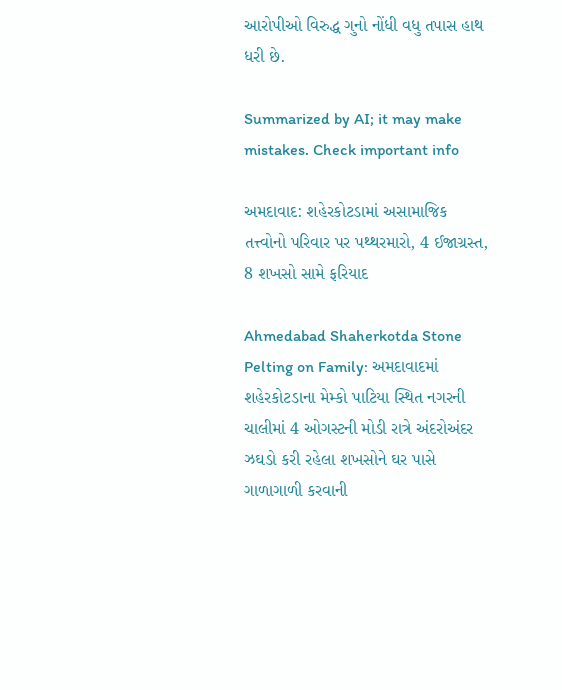આરોપીઓ વિરુદ્ધ ગુનો નોંધી વધુ તપાસ હાથ ધરી છે.

Summarized by AI; it may make mistakes. Check important info

અમદાવાદ: શહેરકોટડામાં અસામાજિક તત્ત્વોનો પરિવાર પર પથ્થરમારો, 4 ઈજાગ્રસ્ત, 8 શખસો સામે ફરિયાદ

Ahmedabad Shaherkotda Stone Pelting on Family: અમદાવાદમાં શહેરકોટડાના મેમ્કો પાટિયા સ્થિત નગરની ચાલીમાં 4 ઓગસ્ટની મોડી રાત્રે અંદરોઅંદર ઝઘડો કરી રહેલા શખસોને ઘર પાસે ગાળાગાળી કરવાની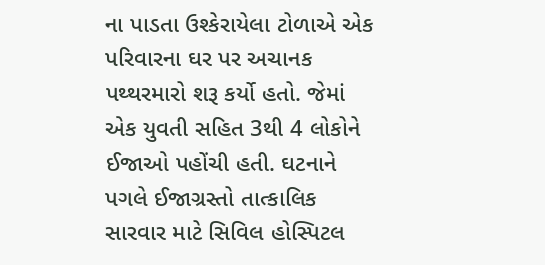ના પાડતા ઉશ્કેરાયેલા ટોળાએ એક પરિવારના ઘર પર અચાનક પથ્થરમારો શરૂ કર્યો હતો. જેમાં એક યુવતી સહિત 3થી 4 લોકોને ઈજાઓ પહોંચી હતી. ઘટનાને પગલે ઈજાગ્રસ્તો તાત્કાલિક સારવાર માટે સિવિલ હોસ્પિટલ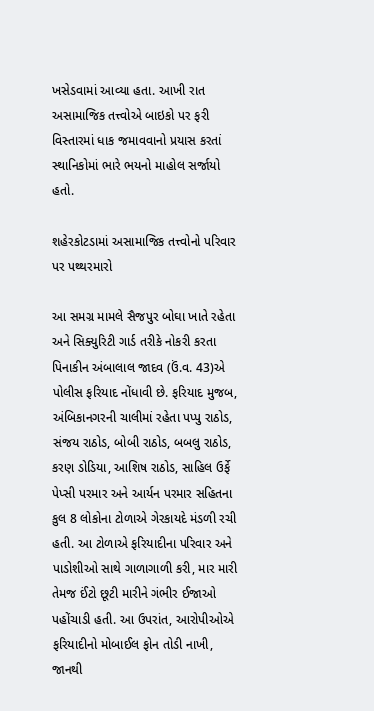ખસેડવામાં આવ્યા હતા. આખી રાત અસામાજિક તત્ત્વોએ બાઇકો પર ફરી વિસ્તારમાં ધાક જમાવવાનો પ્રયાસ કરતાં સ્થાનિકોમાં ભારે ભયનો માહોલ સર્જાયો હતો.

શહેરકોટડામાં અસામાજિક તત્ત્વોનો પરિવાર પર પથ્થરમારો

આ સમગ્ર મામલે સૈજપુર બોઘા ખાતે રહેતા અને સિક્યુરિટી ગાર્ડ તરીકે નોકરી કરતા પિનાકીન અંબાલાલ જાદવ (ઉં.વ. 43)એ પોલીસ ફરિયાદ નોંધાવી છે. ફરિયાદ મુજબ, અંબિકાનગરની ચાલીમાં રહેતા પપ્પુ રાઠોડ, સંજય રાઠોડ, બોબી રાઠોડ, બબલુ રાઠોડ, કરણ ડોડિયા, આશિષ રાઠોડ, સાહિલ ઉર્ફે પેપ્સી પરમાર અને આર્યન પરમાર સહિતના કુલ 8 લોકોના ટોળાએ ગેરકાયદે મંડળી રચી હતી. આ ટોળાએ ફરિયાદીના પરિવાર અને પાડોશીઓ સાથે ગાળાગાળી કરી, માર મારી તેમજ ઈંટો છૂટી મારીને ગંભીર ઈજાઓ પહોંચાડી હતી. આ ઉપરાંત, આરોપીઓએ ફરિયાદીનો મોબાઈલ ફોન તોડી નાખી, જાનથી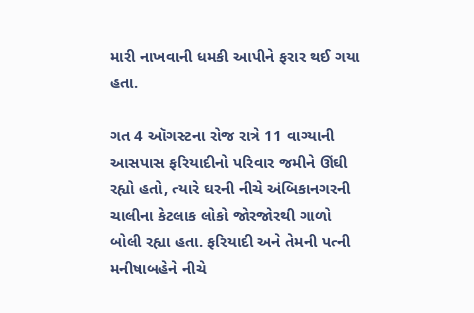મારી નાખવાની ધમકી આપીને ફરાર થઈ ગયા હતા.

ગત 4 ઑગસ્ટના રોજ રાત્રે 11 વાગ્યાની આસપાસ ફરિયાદીનો પરિવાર જમીને ઊંઘી રહ્યો હતો, ત્યારે ઘરની નીચે અંબિકાનગરની ચાલીના કેટલાક લોકો જોરજોરથી ગાળો બોલી રહ્યા હતા. ફરિયાદી અને તેમની પત્ની મનીષાબહેને નીચે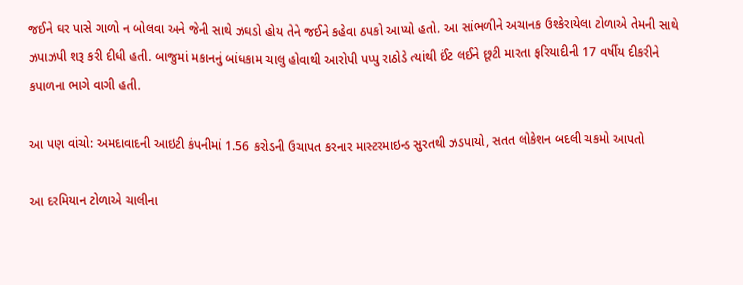જઈને ઘર પાસે ગાળો ન બોલવા અને જેની સાથે ઝઘડો હોય તેને જઈને કહેવા ઠપકો આપ્યો હતો. આ સાંભળીને અચાનક ઉશ્કેરાયેલા ટોળાએ તેમની સાથે ઝપાઝપી શરૂ કરી દીધી હતી. બાજુમાં મકાનનું બાંધકામ ચાલુ હોવાથી આરોપી પપ્પુ રાઠોડે ત્યાંથી ઈંટ લઈને છૂટી મારતા ફરિયાદીની 17 વર્ષીય દીકરીને કપાળના ભાગે વાગી હતી.

આ પણ વાંચો: અમદાવાદની આઇટી કંપનીમાં 1.56 કરોડની ઉચાપત કરનાર માસ્ટરમાઇન્ડ સુરતથી ઝડપાયો, સતત લોકેશન બદલી ચકમો આપતો

આ દરમિયાન ટોળાએ ચાલીના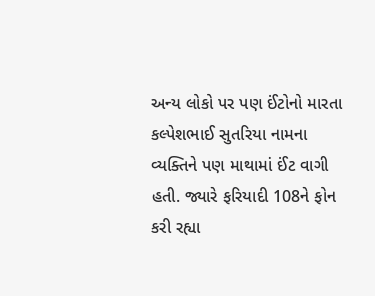અન્ય લોકો પર પણ ઈંટોનો મારતા કલ્પેશભાઈ સુતરિયા નામના વ્યક્તિને પણ માથામાં ઈંટ વાગી હતી. જ્યારે ફરિયાદી 108ને ફોન કરી રહ્યા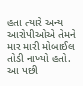હતા ત્યારે અન્ય આરોપીઓએ તેમને માર મારી મોબાઈલ તોડી નાખ્યો હતો. આ પછી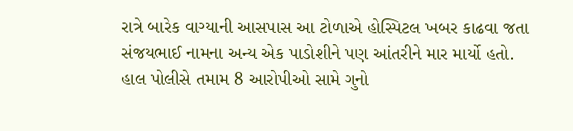રાત્રે બારેક વાગ્યાની આસપાસ આ ટોળાએ હોસ્પિટલ ખબર કાઢવા જતા સંજયભાઈ નામના અન્ય એક પાડોશીને પણ આંતરીને માર માર્યો હતો. હાલ પોલીસે તમામ 8 આરોપીઓ સામે ગુનો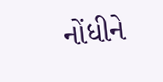નોંધીને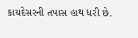કાયદેસરની તપાસ હાથ ધરી છે.